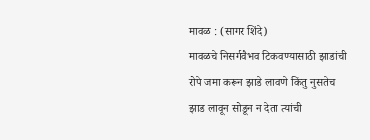मावळ : (सागर शिंदे)
मावळचे निसर्गवैभव टिकवण्यासाठी झाडांची रोपे जमा करून झाडे लावणे किंतु नुसतेच झाड लावून सोडून न देता त्यांची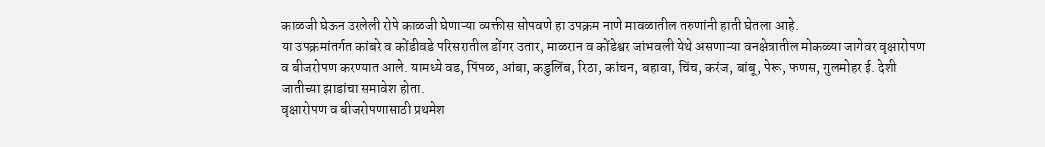काळजी घेऊन उरलेली रोपे काळजी घेणाऱ्या व्यक्तीस सोपवणे हा उपक्रम नाणे मावळातील तरुणांनी हाती घेतला आहे.
या उपक्रमांतर्गत कांबरे व कोंडीवडे परिसरातील डोंगर उतार, माळरान व कोंडेश्वर जांभवली येथे असणाऱ्या वनक्षेत्रातील मोकळ्या जागेवर वृक्षारोपण व बीजरोपण करण्यात आले. यामध्ये वड, पिंपळ, आंबा, कडुलिंब, रिठा, कांचन, बहावा, चिंच, करंज, बांबू, पेरू, फणस, गुलमोहर ई. देशी जातीच्या झाडांचा समावेश होता.
वृक्षारोपण व बीजरोपणासाठी प्रथमेश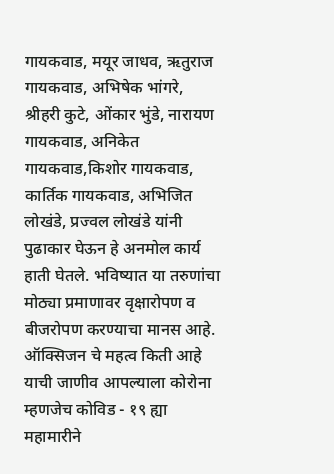गायकवाड, मयूर जाधव, ऋतुराज गायकवाड, अभिषेक भांगरे, श्रीहरी कुटे, ओंकार भुंडे, नारायण गायकवाड, अनिकेत गायकवाड,किशोर गायकवाड, कार्तिक गायकवाड, अभिजित लोखंडे, प्रज्वल लोखंडे यांनी पुढाकार घेऊन हे अनमोल कार्य हाती घेतले. भविष्यात या तरुणांचा मोठ्या प्रमाणावर वृक्षारोपण व बीजरोपण करण्याचा मानस आहे.
ऑक्सिजन चे महत्व किती आहे याची जाणीव आपल्याला कोरोना म्हणजेच कोविड - १९ ह्या महामारीने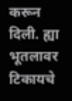करून दिली. ह्या भूतलावर टिकायचे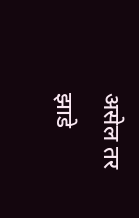असेल तर झाडे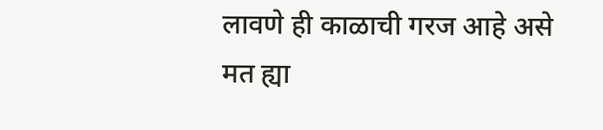लावणे ही काळाची गरज आहे असे मत ह्या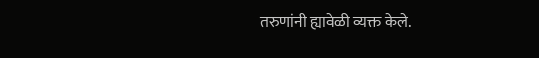तरुणांनी ह्यावेळी व्यक्त केले.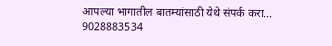आपल्या भागातील बातम्यांसाठी येथे संपर्क करा...
9028883534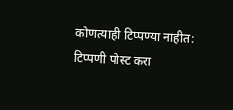कोणत्याही टिप्पण्या नाहीत:
टिप्पणी पोस्ट करा